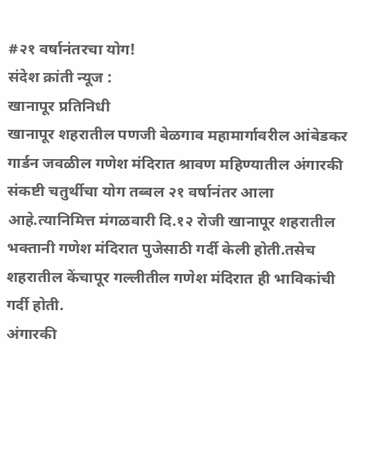#२१ वर्षानंतरचा योग!
संदेश क्रांती न्यूज :
खानापूर प्रतिनिधी
खानापूर शहरातील पणजी बेळगाव महामार्गावरील आंबेडकर गार्डन जवळील गणेश मंदिरात श्रावण महिण्यातील अंगारकी संकष्टी चतुर्थीचा योग तब्बल २१ वर्षानंतर आला आहे.त्यानिमित्त मंगळवारी दि.१२ रोजी खानापूर शहरातील भक्तानी गणेश मंदिरात पुजेसाठी गर्दी केली होती.तसेच शहरातील केंचापूर गल्लीतील गणेश मंदिरात ही भाविकांची गर्दी होती.
अंगारकी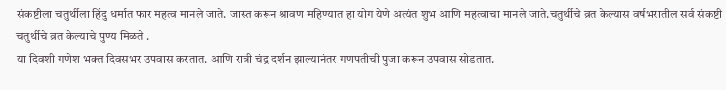संकष्टीला चतुर्थीला हिंदु धर्मात फार महत्व मानले जाते. जास्त करून श्रावण महिण्यात हा योग येणे अत्यंत शुभ आणि महत्वाचा मानले जाते.चतुर्थीचे व्रत केल्यास वर्षभरातील सर्व संकष्टी चतुर्थीचे व्रत केल्याचे पुण्य मिळते .
या दिवशी गणेश भक्त दिवसभर उपवास करतात. आणि रात्री चंद्र दर्शन झाल्यानंतर गणपतीची पुजा करून उपवास सोडतात.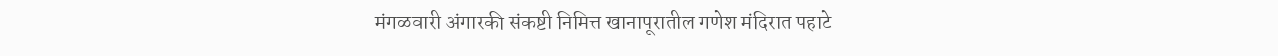मंगळवारी अंगारकी संकष्टी निमित्त खानापूरातील गणेश मंदिरात पहाटे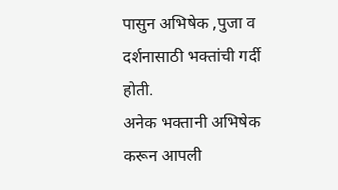पासुन अभिषेक ,पुजा व दर्शनासाठी भक्तांची गर्दी होती.
अनेक भक्तानी अभिषेक करून आपली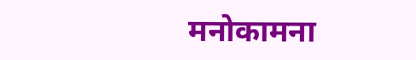मनोकामना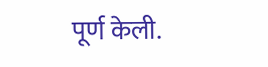पूर्ण केली.